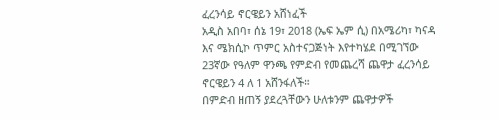ፈረንሳይ ኖርዌይን አሸነፈች
አዲስ አበባ፣ ሰኔ 19፣ 2018 (ኤፍ ኤም ሲ) በአሜሪካ፣ ካናዳ እና ሜክሲኮ ጥምር አስተናጋጅነት እየተካሄደ በሚገኘው 23ኛው የዓለም ዋንጫ የምድብ የመጨረሻ ጨዋታ ፈረንሳይ ኖርዌይን 4 ለ 1 አሸንፋለች።
በምድብ ዘጠኝ ያደረጓቸውን ሁለቱንም ጨዋታዎች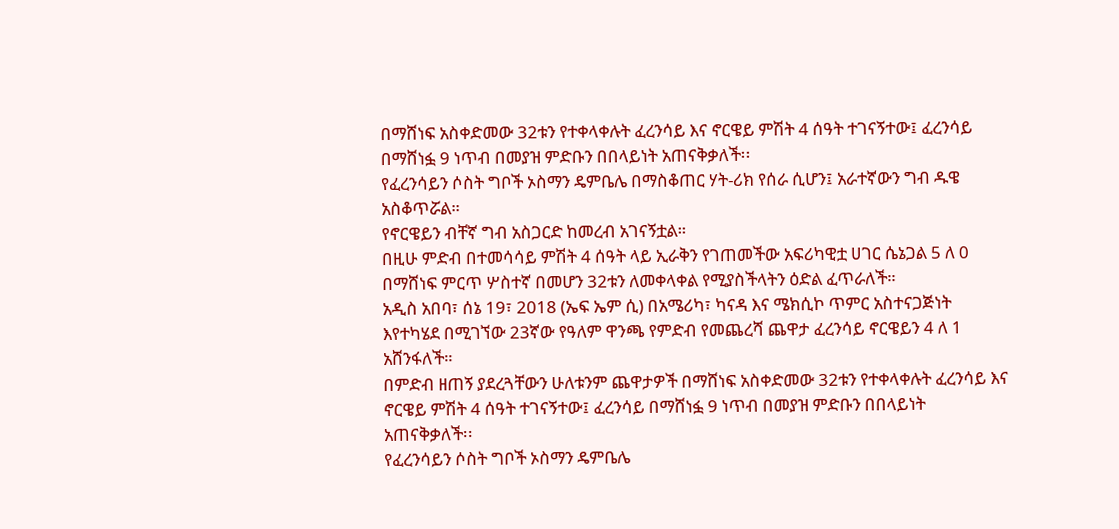በማሸነፍ አስቀድመው 32ቱን የተቀላቀሉት ፈረንሳይ እና ኖርዌይ ምሽት 4 ሰዓት ተገናኝተው፤ ፈረንሳይ በማሸነፏ 9 ነጥብ በመያዝ ምድቡን በበላይነት አጠናቅቃለች፡፡
የፈረንሳይን ሶስት ግቦች ኦስማን ዴምቤሌ በማስቆጠር ሃት-ሪክ የሰራ ሲሆን፤ አራተኛውን ግብ ዱዌ አስቆጥሯል።
የኖርዌይን ብቸኛ ግብ አስጋርድ ከመረብ አገናኝቷል።
በዚሁ ምድብ በተመሳሳይ ምሽት 4 ሰዓት ላይ ኢራቅን የገጠመችው አፍሪካዊቷ ሀገር ሴኔጋል 5 ለ 0 በማሸነፍ ምርጥ ሦስተኛ በመሆን 32ቱን ለመቀላቀል የሚያስችላትን ዕድል ፈጥራለች።
አዲስ አበባ፣ ሰኔ 19፣ 2018 (ኤፍ ኤም ሲ) በአሜሪካ፣ ካናዳ እና ሜክሲኮ ጥምር አስተናጋጅነት እየተካሄደ በሚገኘው 23ኛው የዓለም ዋንጫ የምድብ የመጨረሻ ጨዋታ ፈረንሳይ ኖርዌይን 4 ለ 1 አሸንፋለች።
በምድብ ዘጠኝ ያደረጓቸውን ሁለቱንም ጨዋታዎች በማሸነፍ አስቀድመው 32ቱን የተቀላቀሉት ፈረንሳይ እና ኖርዌይ ምሽት 4 ሰዓት ተገናኝተው፤ ፈረንሳይ በማሸነፏ 9 ነጥብ በመያዝ ምድቡን በበላይነት አጠናቅቃለች፡፡
የፈረንሳይን ሶስት ግቦች ኦስማን ዴምቤሌ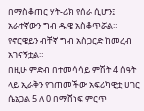በማስቆጠር ሃት-ሪክ የሰራ ሲሆን፤ አራተኛውን ግብ ዱዌ አስቆጥሯል።
የኖርዌይን ብቸኛ ግብ አስጋርድ ከመረብ አገናኝቷል።
በዚሁ ምድብ በተመሳሳይ ምሽት 4 ሰዓት ላይ ኢራቅን የገጠመችው አፍሪካዊቷ ሀገር ሴኔጋል 5 ለ 0 በማሸነፍ ምርጥ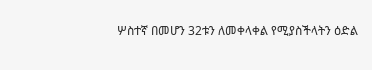ሦስተኛ በመሆን 32ቱን ለመቀላቀል የሚያስችላትን ዕድል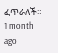ፈጥራለች።
1 month ago